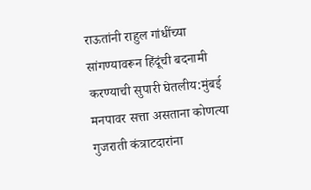राऊतांनी राहुल गांधींच्या सांगण्यावरून हिंदूंची बदनामी करण्याची सुपारी घेतलीय:मुंबई मनपावर सत्ता असताना कोणत्या गुजराती कंत्राटदारांना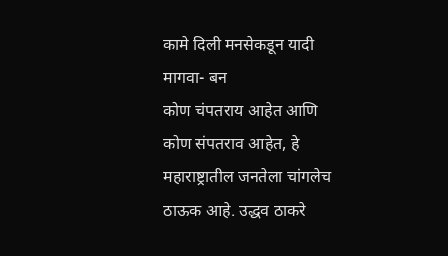कामे दिली मनसेकडून यादी मागवा- बन
कोण चंपतराय आहेत आणि कोण संपतराव आहेत, हे महाराष्ट्रातील जनतेला चांगलेच ठाऊक आहे. उद्धव ठाकरे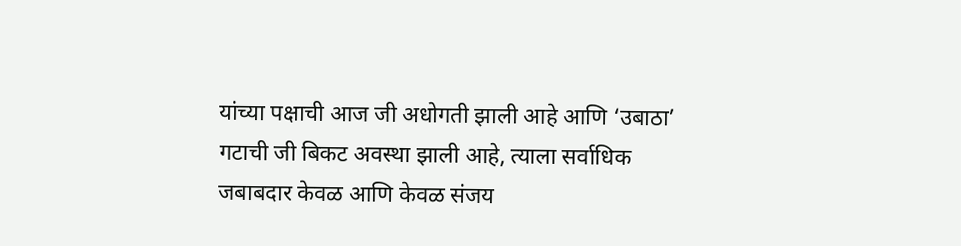यांच्या पक्षाची आज जी अधोगती झाली आहे आणि ‘उबाठा’ गटाची जी बिकट अवस्था झाली आहे, त्याला सर्वाधिक जबाबदार केवळ आणि केवळ संजय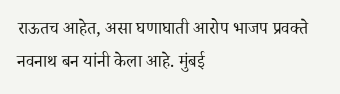राऊतच आहेत, असा घणाघाती आरोप भाजप प्रवक्ते नवनाथ बन यांनी केला आहे. मुंबई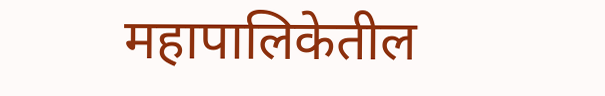महापालिकेतील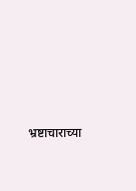भ्रष्टाचाराच्या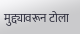मुद्द्यावरून टोला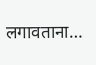लगावताना…